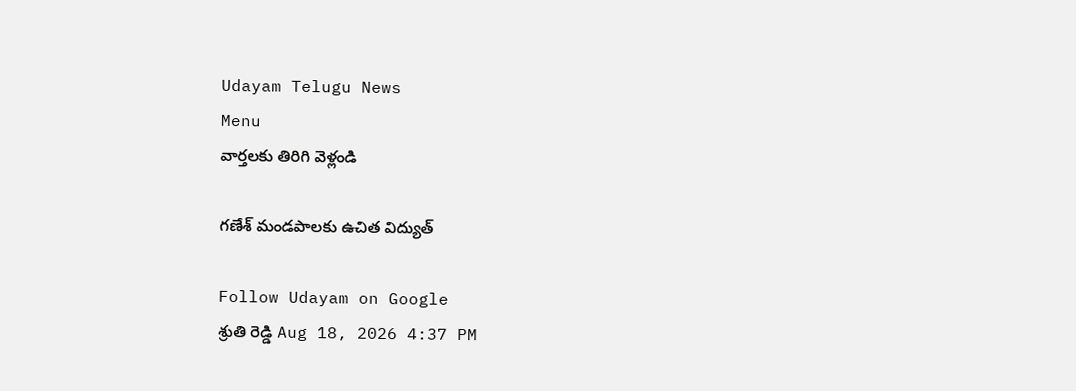Udayam Telugu News
Menu
వార్తలకు తిరిగి వెళ్లండి

గణేశ్‌ మండపాలకు ఉచిత విద్యుత్

Follow Udayam on Google
శ్రుతి రెడ్డి Aug 18, 2026 4:37 PM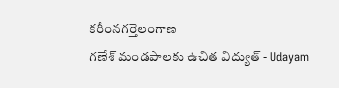కరీంనగర్తెలంగాణ
గణేశ్‌ మండపాలకు ఉచిత విద్యుత్ - Udayam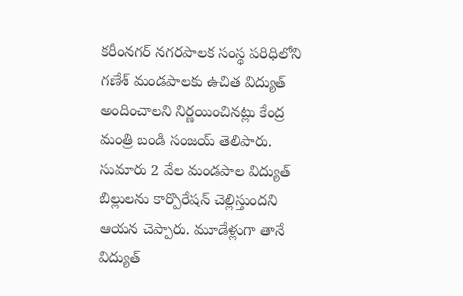కరీంనగర్‌ నగరపాలక సంస్థ పరిధిలోని గణేశ్‌ మండపాలకు ఉచిత విద్యుత్‌ అందించాలని నిర్ణయించినట్లు కేంద్ర మంత్రి బండి సంజయ్‌ తెలిపారు. సుమారు 2 వేల మండపాల విద్యుత్‌ బిల్లులను కార్పొరేషన్‌ చెల్లిస్తుందని ఆయన చెప్పారు. మూడేళ్లుగా తానే విద్యుత్‌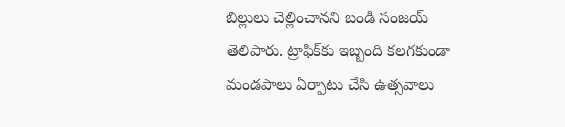బిల్లులు చెల్లించానని బండి సంజయ్‌ తెలిపారు. ట్రాఫిక్‌కు ఇబ్బంది కలగకుండా మండపాలు ఏర్పాటు చేసి ఉత్సవాలు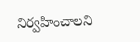నిర్వహించాలని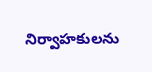నిర్వాహకులను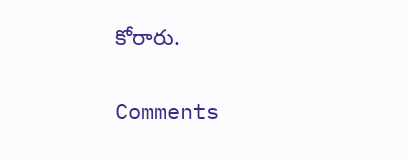కోరారు.

Comments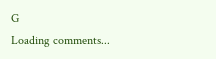G
Loading comments...